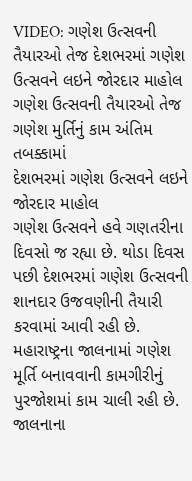VIDEO: ગણેશ ઉત્સવની તૈયારઓ તેજ દેશભરમાં ગણેશ ઉત્સવને લઇને જોરદાર માહોલ
ગણેશ ઉત્સવની તૈયારઓ તેજ
ગણેશ મુર્તિનું કામ અંતિમ તબક્કામાં
દેશભરમાં ગણેશ ઉત્સવને લઇને જોરદાર માહોલ
ગણેશ ઉત્સવને હવે ગણતરીના દિવસો જ રહ્યા છે. થોડા દિવસ પછી દેશભરમાં ગણેશ ઉત્સવની શાનદાર ઉજવણીની તૈયારી કરવામાં આવી રહી છે. મહારાષ્ટ્રના જાલનામાં ગણેશ મૂર્તિ બનાવવાની કામગીરીનું પુરજોશમાં કામ ચાલી રહી છે. જાલનાના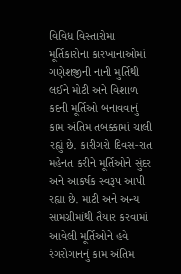વિવિધ વિસ્તારોમા મૂર્તિકારોના કારખાનાઓમાં ગણેશજીની નાની મુર્તિથી લઈને મોટી અને વિશાળ કદની મૂર્તિઓ બનાવવાનું કામ અંતિમ તબક્કામાં ચાલી રહ્યું છે. કારીગરો દિવસ-રાત મહેનત કરીને મૂર્તિઓને સુંદર અને આકર્ષક સ્વરૂપ આપી રહ્યા છે. માટી અને અન્ય સામગ્રીમાંથી તૈયાર કરવામાં આવેલી મૂર્તિઓને હવે રંગરોગાનનું કામ અંતિમ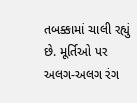તબક્કામાં ચાલી રહ્યું છે. મૂર્તિઓ પર અલગ-અલગ રંગ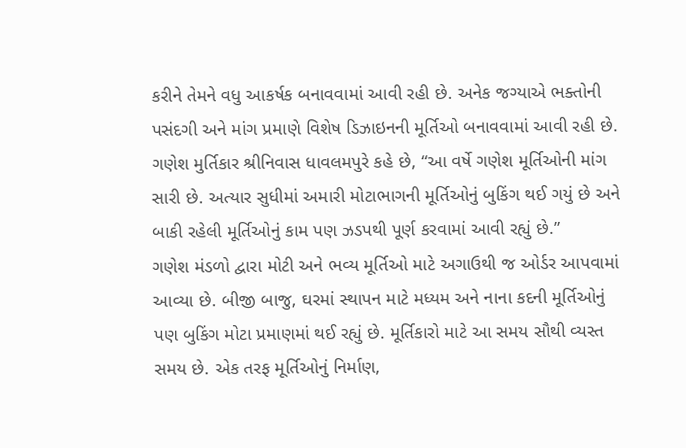કરીને તેમને વધુ આકર્ષક બનાવવામાં આવી રહી છે. અનેક જગ્યાએ ભક્તોની પસંદગી અને માંગ પ્રમાણે વિશેષ ડિઝાઇનની મૂર્તિઓ બનાવવામાં આવી રહી છે. ગણેશ મુર્તિકાર શ્રીનિવાસ ધાવલમપુરે કહે છે, “આ વર્ષે ગણેશ મૂર્તિઓની માંગ સારી છે. અત્યાર સુધીમાં અમારી મોટાભાગની મૂર્તિઓનું બુકિંગ થઈ ગયું છે અને બાકી રહેલી મૂર્તિઓનું કામ પણ ઝડપથી પૂર્ણ કરવામાં આવી રહ્યું છે.”
ગણેશ મંડળો દ્વારા મોટી અને ભવ્ય મૂર્તિઓ માટે અગાઉથી જ ઓર્ડર આપવામાં આવ્યા છે. બીજી બાજુ, ઘરમાં સ્થાપન માટે મધ્યમ અને નાના કદની મૂર્તિઓનું પણ બુકિંગ મોટા પ્રમાણમાં થઈ રહ્યું છે. મૂર્તિકારો માટે આ સમય સૌથી વ્યસ્ત સમય છે. એક તરફ મૂર્તિઓનું નિર્માણ,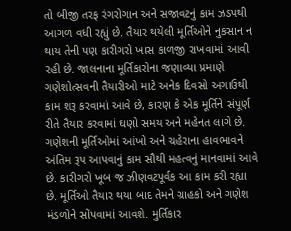તો બીજી તરફ રંગરોગાન અને સજાવટનું કામ ઝડપથી આગળ વધી રહ્યું છે. તૈયાર થયેલી મૂર્તિઓને નુકસાન ન થાય તેની પણ કારીગરો ખાસ કાળજી રાખવામાં આવી રહી છે. જાલનાના મૂર્તિકારોના જણાવ્યા પ્રમાણે ગણેશોત્સવની તૈયારીઓ માટે અનેક દિવસો અગાઉથી કામ શરૂ કરવામાં આવે છે, કારણ કે એક મૂર્તિને સંપૂર્ણ રીતે તૈયાર કરવામાં ઘણો સમય અને મહેનત લાગે છે.
ગણેશની મૂર્તિઓમાં આંખો અને ચહેરાના હાવભાવને અંતિમ રૂપ આપવાનું કામ સૌથી મહત્વનું માનવામાં આવે છે. કારીગરો ખૂબ જ ઝીણવટપૂર્વક આ કામ કરી રહ્યા છે. મૂર્તિઓ તૈયાર થયા બાદ તેમને ગ્રાહકો અને ગણેશ મંડળોને સોંપવામાં આવશે. મુર્તિકાર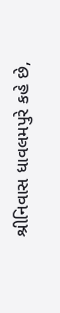શ્રીનિવાસ ધાવલમપુરે કહે છે,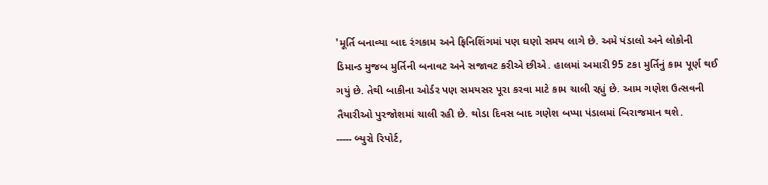'મૂર્તિ બનાવ્યા બાદ રંગકામ અને ફિનિશિંગમાં પણ ઘણો સમય લાગે છે. અમે પંડાલો અને લોકોની ડિમાન્ડ મુજબ મુર્તિની બનાવટ અને સજાવટ કરીએ છીએ. હાલમાં અમારી 95 ટકા મુર્તિનું કામ પૂર્ણ થઈ ગયું છે. તેથી બાકીના ઓર્ડર પણ સમયસર પૂરા કરવા માટે કામ ચાલી રહ્યું છે. આમ ગણેશ ઉત્સવની તૈયારીઓ પુરજોશમાં ચાલી રહી છે. થોડા દિવસ બાદ ગણેશ બપ્પા પંડાલમાં બિરાજમાન થશે.
----- બ્યુરો રિપોર્ટ,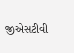જીએસટીવી